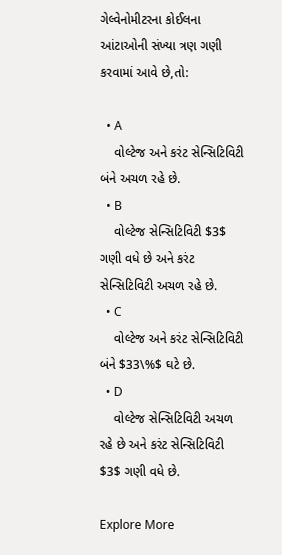ગેલ્વેનોમીટરના કોઈલના આંટાઓની સંખ્યા ત્રણ ગણી કરવામાં આવે છે,તો:

  • A
    વોલ્ટેજ અને કરંટ સેન્સિટિવિટી બંને અચળ રહે છે.
  • B
    વોલ્ટેજ સેન્સિટિવિટી $3$ ગણી વધે છે અને કરંટ સેન્સિટિવિટી અચળ રહે છે.
  • C
    વોલ્ટેજ અને કરંટ સેન્સિટિવિટી બંને $33\%$ ઘટે છે.
  • D
    વોલ્ટેજ સેન્સિટિવિટી અચળ રહે છે અને કરંટ સેન્સિટિવિટી $3$ ગણી વધે છે.

Explore More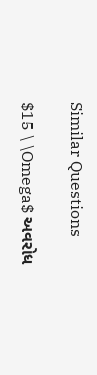Similar Questions

$15 \ \Omega$ અવરોધ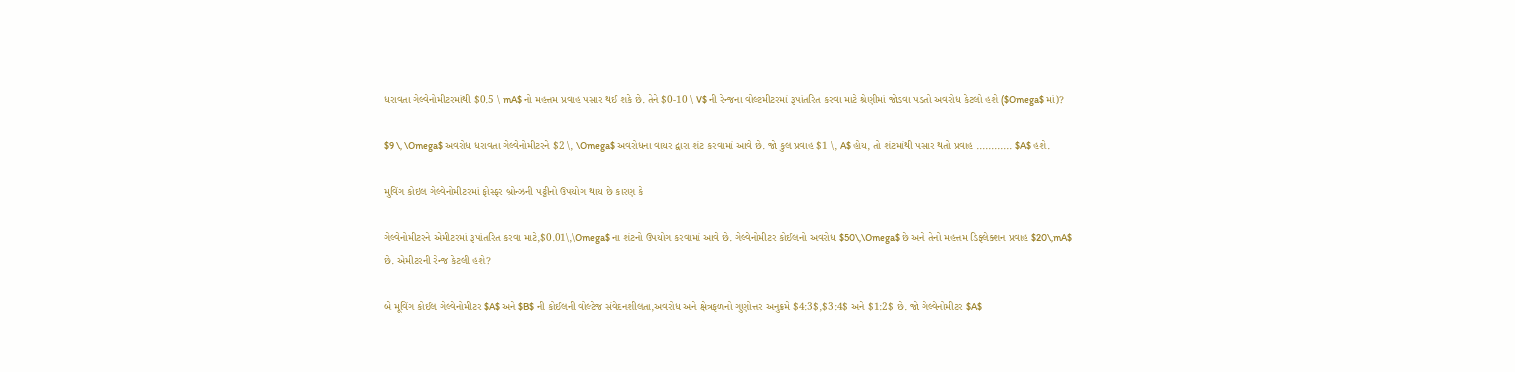ધરાવતા ગેલ્વેનોમીટરમાંથી $0.5 \ mA$ નો મહત્તમ પ્રવાહ પસાર થઈ શકે છે. તેને $0-10 \ V$ ની રેન્જના વોલ્ટમીટરમાં રૂપાંતરિત કરવા માટે શ્રેણીમાં જોડવા પડતો અવરોધ કેટલો હશે ($Omega$ માં)?

$9 \, \Omega$ અવરોધ ધરાવતા ગેલ્વેનોમીટરને $2 \, \Omega$ અવરોધના વાયર દ્વારા શંટ કરવામાં આવે છે. જો કુલ પ્રવાહ $1 \, A$ હોય, તો શંટમાંથી પસાર થતો પ્રવાહ ............ $A$ હશે.

મુવિંગ કોઇલ ગેલ્વેનોમીટરમાં ફોસ્ફર બ્રોન્ઝની પટ્ટીનો ઉપયોગ થાય છે કારણ કે

ગેલ્વેનોમીટરને એમીટરમાં રૂપાંતરિત કરવા માટે,$0.01\,\Omega$ ના શંટનો ઉપયોગ કરવામાં આવે છે. ગેલ્વેનોમીટર કોઈલનો અવરોધ $50\,\Omega$ છે અને તેનો મહત્તમ ડિફ્લેક્શન પ્રવાહ $20\,mA$ છે. એમીટરની રેન્જ કેટલી હશે?

બે મૂવિંગ કોઈલ ગેલ્વેનોમીટર $A$ અને $B$ ની કોઈલની વોલ્ટેજ સંવેદનશીલતા,અવરોધ અને ક્ષેત્રફળનો ગુણોત્તર અનુક્રમે $4:3$,$3:4$ અને $1:2$ છે. જો ગેલ્વેનોમીટર $A$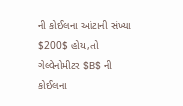ની કોઈલના આંટાની સંખ્યા $200$ હોય,તો ગેલ્વેનોમીટર $B$ ની કોઈલના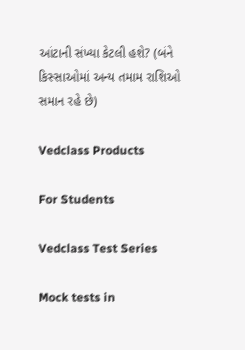આંટાની સંખ્યા કેટલી હશે? (બંને કિસ્સાઓમાં અન્ય તમામ રાશિઓ સમાન રહે છે)

Vedclass Products

For Students

Vedclass Test Series

Mock tests in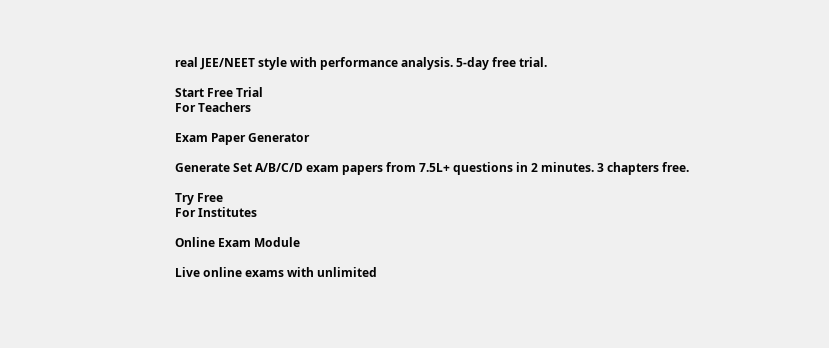real JEE/NEET style with performance analysis. 5-day free trial.

Start Free Trial
For Teachers

Exam Paper Generator

Generate Set A/B/C/D exam papers from 7.5L+ questions in 2 minutes. 3 chapters free.

Try Free
For Institutes

Online Exam Module

Live online exams with unlimited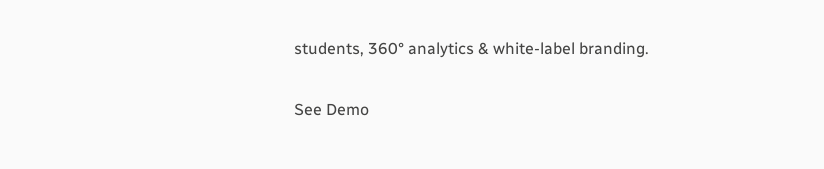students, 360° analytics & white-label branding.

See Demo